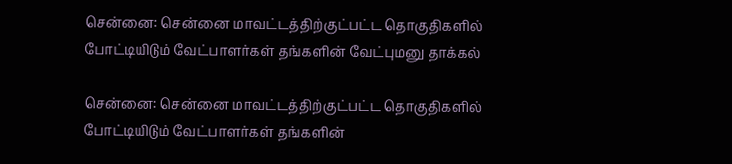சென்னை: சென்னை மாவட்டத்திற்குட்பட்ட தொகுதிகளில் போட்டியிடும் வேட்பாளர்கள் தங்களின் வேட்புமனு தாக்கல்

சென்னை: சென்னை மாவட்டத்திற்குட்பட்ட தொகுதிகளில் போட்டியிடும் வேட்பாளர்கள் தங்களின்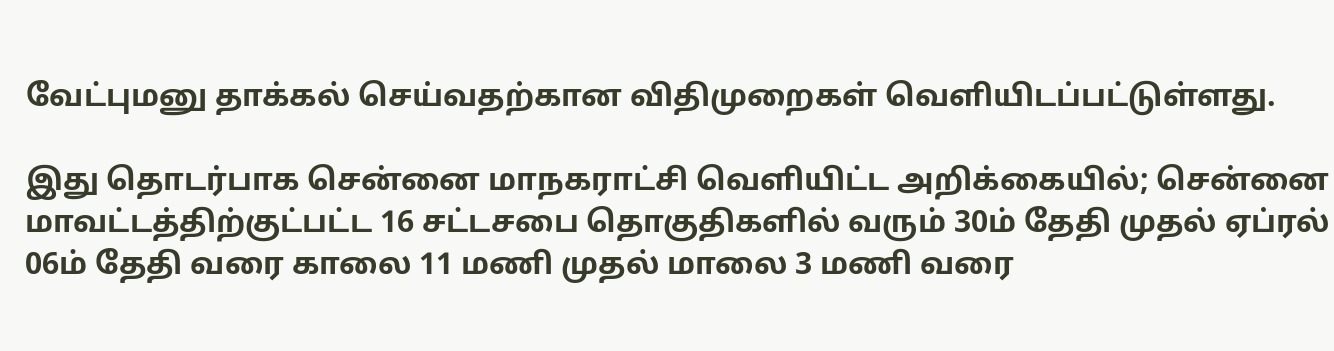வேட்புமனு தாக்கல் செய்வதற்கான விதிமுறைகள் வெளியிடப்பட்டுள்ளது.

இது தொடர்பாக சென்னை மாநகராட்சி வெளியிட்ட அறிக்கையில்; சென்னை மாவட்டத்திற்குட்பட்ட 16 சட்டசபை தொகுதிகளில் வரும் 30ம் தேதி முதல் ஏப்ரல் 06ம் தேதி வரை காலை 11 மணி முதல் மாலை 3 மணி வரை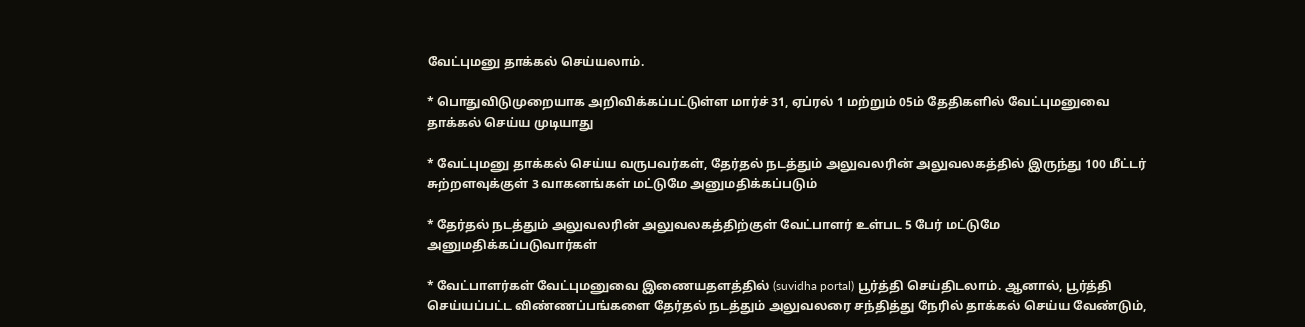வேட்புமனு தாக்கல் செய்யலாம்.

* பொதுவிடுமுறையாக அறிவிக்கப்பட்டுள்ள மார்ச் 31, ஏப்ரல் 1 மற்றும் 05ம் தேதிகளில் வேட்புமனுவை தாக்கல் செய்ய முடியாது

* வேட்புமனு தாக்கல் செய்ய வருபவர்கள், தேர்தல் நடத்தும் அலுவலரின் அலுவலகத்தில் இருந்து 100 மீட்டர் சுற்றளவுக்குள் 3 வாகனங்கள் மட்டுமே அனுமதிக்கப்படும்

* தேர்தல் நடத்தும் அலுவலரின் அலுவலகத்திற்குள் வேட்பாளர் உள்பட 5 பேர் மட்டுமே அனுமதிக்கப்படுவார்கள்

* வேட்பாளர்கள் வேட்புமனுவை இணையதளத்தில் (suvidha portal) பூர்த்தி செய்திடலாம். ஆனால், பூர்த்தி செய்யப்பட்ட விண்ணப்பங்களை தேர்தல் நடத்தும் அலுவலரை சந்தித்து நேரில் தாக்கல் செய்ய வேண்டும்,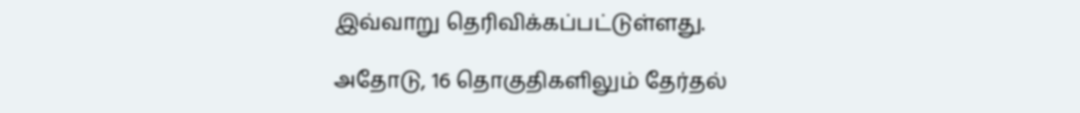இவ்வாறு தெரிவிக்கப்பட்டுள்ளது.

அதோடு, 16 தொகுதிகளிலும் தேர்தல்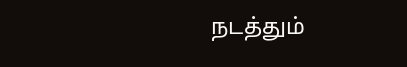நடத்தும்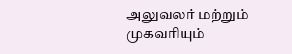அலுவலர் மற்றும் முகவரியும்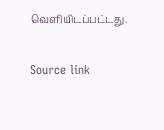வெளியிடப்பட்டது.

Source link